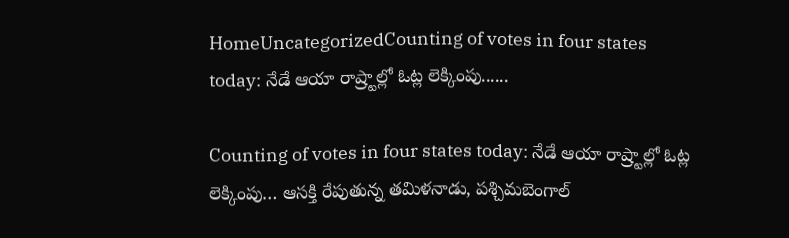HomeUncategorizedCounting of votes in four states today: నేడే ఆయా రాష్ర్టాల్లో ఓట్ల లెక్కింపు......

Counting of votes in four states today: నేడే ఆయా రాష్ర్టాల్లో ఓట్ల లెక్కింపు… ఆస‌క్తి రేపుతున్న త‌మిళ‌నాడు, పశ్చిమబెంగాల్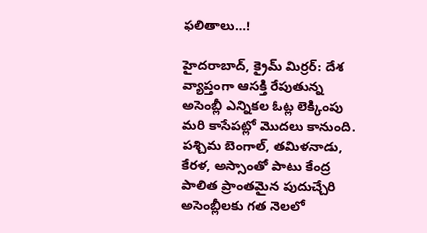ఫ‌లితాలు…!

హైద‌రాబాద్‌, క్రైమ్ మిర్ర‌ర్‌: దేశ వ్యాప్తంగా ఆస‌క్తి రేపుతున్న అసెంబ్లీ ఎన్నిక‌ల ఓట్ల లెక్కింపు మ‌రి కాసేప‌ట్లో మొద‌లు కానుంది. పశ్చిమ బెంగాల్, తమిళనాడు, కేరళ, అస్సాంతో పాటు కేంద్ర పాలిత ప్రాంతమైన పుదుచ్చేరి అసెంబ్లీలకు గత నెలలో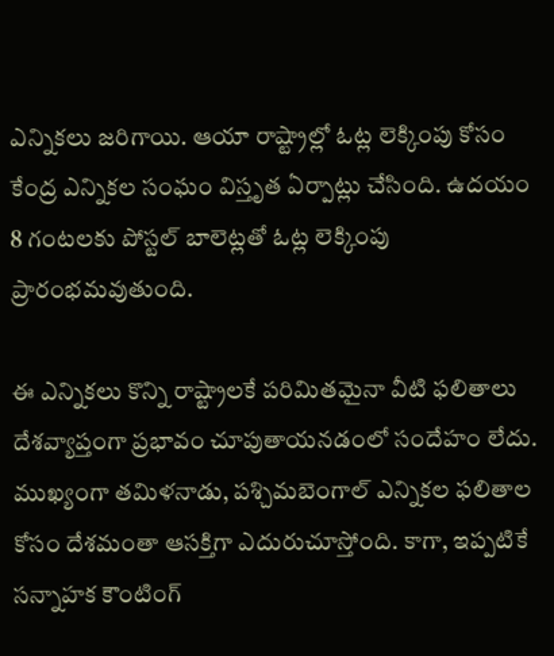ఎన్నికలు జరిగాయి. ఆయా రాష్ట్రాల్లో ఓట్ల లెక్కింపు కోసం కేంద్ర ఎన్నికల సంఘం విస్తృత ఏర్పాట్లు చేసింది. ఉదయం 8 గంటలకు పోస్టల్‌ బాలెట్లతో ఓట్ల లెక్కింపు ప్రారంభమవుతుంది.

ఈ ఎన్నికలు కొన్ని రాష్ట్రాలకే పరిమితమైనా వీటి ఫలితాలు దేశవ్యాప్తంగా ప్రభావం చూపుతాయనడంలో సందేహం లేదు. ముఖ్యంగా తమిళనాడు, పశ్చిమబెంగాల్ ఎన్నికల ఫలితాల కోసం దేశమంతా ఆసక్తిగా ఎదురుచూస్తోంది. కాగా, ఇప్పటికే సన్నాహక కౌంటింగ్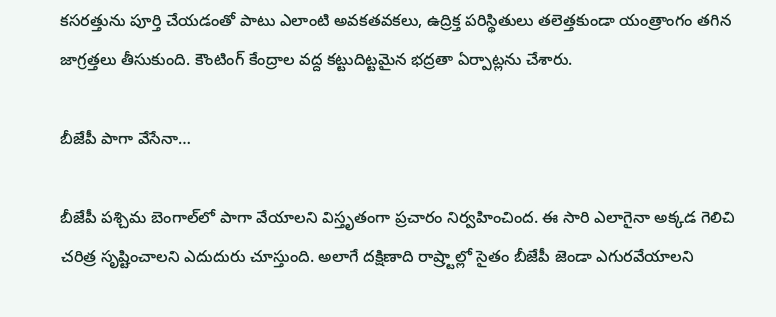కసరత్తును పూర్తి చేయడంతో పాటు ఎలాంటి అవకతవకలు, ఉద్రిక్త పరిస్థితులు తలెత్తకుండా యంత్రాంగం తగిన జాగ్రత్తలు తీసుకుంది. కౌంటింగ్ కేంద్రాల వద్ద కట్టుదిట్టమైన భద్రతా ఏర్పాట్లను చేశారు.

బీజేపీ పాగా వేసేనా…

బీజేపీ ప‌శ్చిమ బెంగాల్‌లో పాగా వేయాల‌ని విస్తృతంగా ప్ర‌చారం నిర్వ‌హించింద‌. ఈ సారి ఎలాగైనా అక్క‌డ గెలిచి చ‌రిత్ర సృష్టించాల‌ని ఎదుదురు చూస్తుంది. అలాగే ద‌క్షిణాది రాష్ర్టాల్లో సైతం బీజేపీ జెండా ఎగుర‌వేయాల‌ని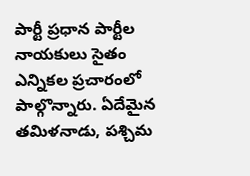పార్టీ ప్ర‌ధాన పార్టీల నాయ‌కులు సైతం ఎన్నిక‌ల ప్ర‌చారంలో పాల్గొన్నారు. ఏదేమైన త‌మిళ‌నాడు, ప‌శ్చిమ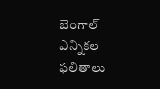బెంగాల్ ఎన్నిక‌ల ఫ‌లితాలు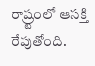రాష్ర్టంలో ఆసక్తి రేపుతోంది.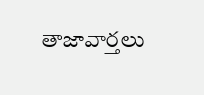తాజావార్తలు